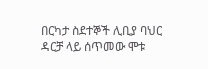በርካታ ስደተኞች ሊቢያ ባህር ዳርቻ ላይ ሰጥመው ሞቱ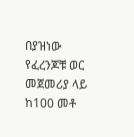በያዝነው የፈረንጆቹ ወር መጀመሪያ ላይ ከ100 መቶ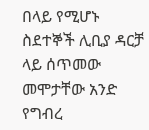በላይ የሚሆኑ ስደተኞች ሊቢያ ዳርቻ ላይ ሰጥመው መሞታቸው አንድ የግብረ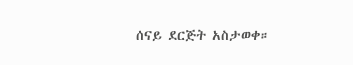ሰናይ ደርጅት አስታወቀ።